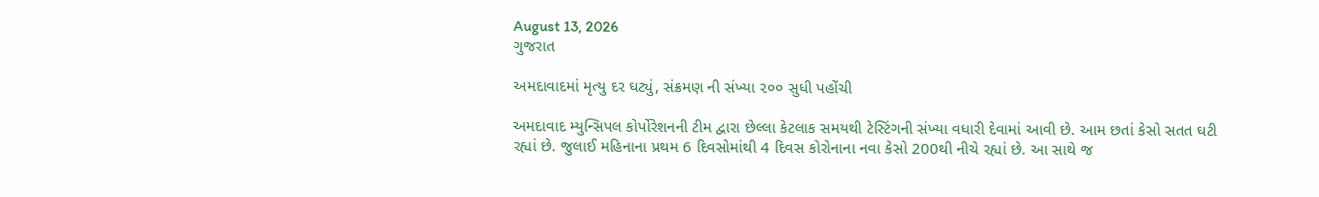August 13, 2026
ગુજરાત

અમદાવાદમાં મૃત્યુ દર ઘટ્યું, સંક્રમણ ની સંખ્યા ૨૦૦ સુધી પહોંચી

અમદાવાદ મ્યુન્સિપલ કોર્પોરેશનની ટીમ દ્વારા છેલ્લા કેટલાક સમયથી ટેસ્ટિંગની સંખ્યા વધારી દેવામાં આવી છે. આમ છતાં કેસો સતત ઘટી રહ્યાં છે. જુલાઈ મહિનાના પ્રથમ 6 દિવસોમાંથી 4 દિવસ કોરોનાના નવા કેસો 200થી નીચે રહ્યાં છે. આ સાથે જ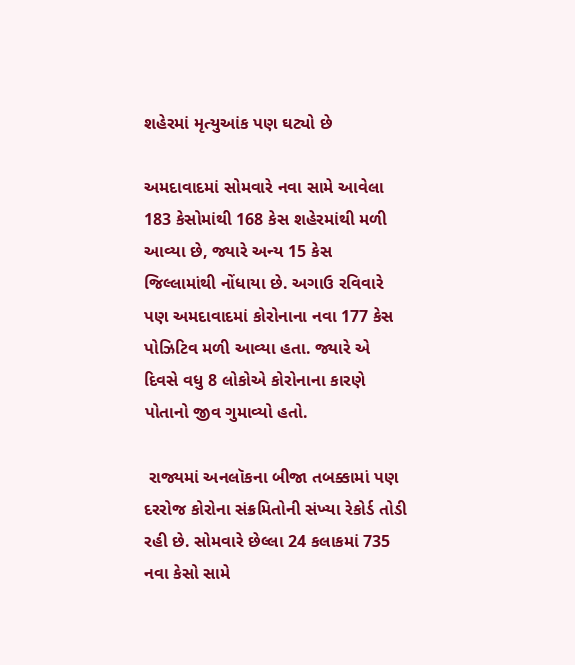શહેરમાં મૃત્યુઆંક પણ ઘટ્યો છે

અમદાવાદમાં સોમવારે નવા સામે આવેલા 183 કેસોમાંથી 168 કેસ શહેરમાંથી મળી આવ્યા છે, જ્યારે અન્ય 15 કેસ જિલ્લામાંથી નોંધાયા છે. અગાઉ રવિવારે પણ અમદાવાદમાં કોરોનાના નવા 177 કેસ પોઝિટિવ મળી આવ્યા હતા. જ્યારે એ દિવસે વધુ 8 લોકોએ કોરોનાના કારણે પોતાનો જીવ ગુમાવ્યો હતો.

 રાજ્યમાં અનલૉકના બીજા તબક્કામાં પણ દરરોજ કોરોના સંક્રમિતોની સંખ્યા રેકોર્ડ તોડી રહી છે. સોમવારે છેલ્લા 24 કલાકમાં 735 નવા કેસો સામે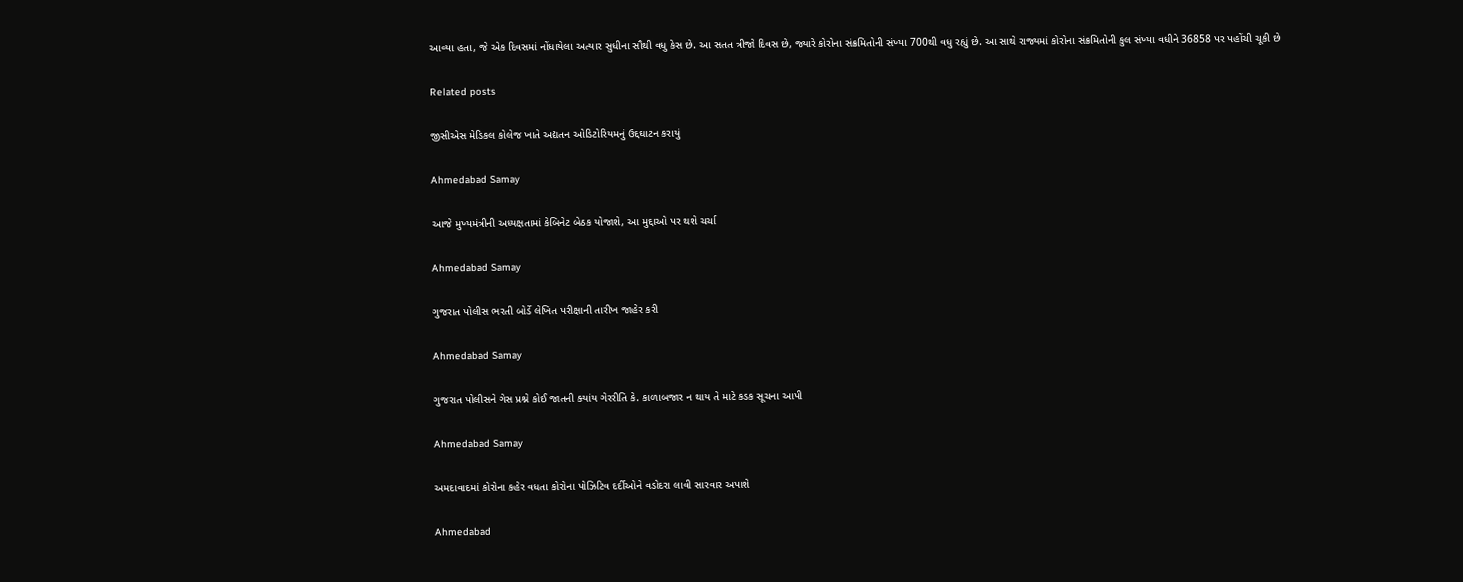આવ્યા હતા, જે એક દિવસમાં નોંધાયેલા અત્યાર સુધીના સૌથી વધુ કેસ છે. આ સતત ત્રીજો દિવસ છે, જ્યારે કોરોના સંક્રમિતોની સંખ્યા 700થી વધુ રહ્યું છે. આ સાથે રાજ્યમાં કોરોના સંક્રમિતોની કુલ સંખ્યા વધીને 36858 પર પહોંચી ચૂકી છે

Related posts

જીસીએસ મેડિકલ કોલેજ ખાતે અદ્યતન ઓડિટોરિયમનું ઉદ્દઘાટન કરાયું

Ahmedabad Samay

આજે મુખ્યમંત્રીની અધ્યક્ષતામાં કેબિનેટ બેઠક યોજાશે, આ મુદ્દાઓ પર થશે ચર્ચા

Ahmedabad Samay

ગુજરાત પોલીસ ભરતી બોર્ડે લેખિત પરીક્ષાની તારીખ જાહેર કરી

Ahmedabad Samay

ગુજરાત પોલીસને ગેસ પ્રશ્ને કોઈ જાતની ક્‍યાંય ગેરરીતિ કે. કાળાબજાર ન થાય તે માટે કડક સૂચના આપી

Ahmedabad Samay

અમદાવાદમાં કોરોના કહેર વધતા કોરોના પોઝિટિવ દર્દીઓને વડોદરા લાવી સારવાર અપાશે

Ahmedabad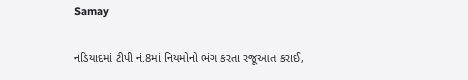Samay

નડિયાદમાં ટીપી નં.8માં નિયમોનો ભંગ કરતા રજૂઆત કરાઈ,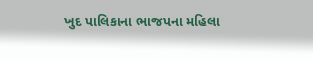ખુદ પાલિકાના ભાજપના મહિલા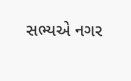સભ્યએ નગર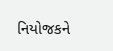નિયોજકને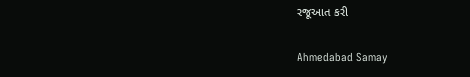રજૂઆત કરી

Ahmedabad Samay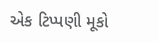એક ટિપ્પણી મૂકો